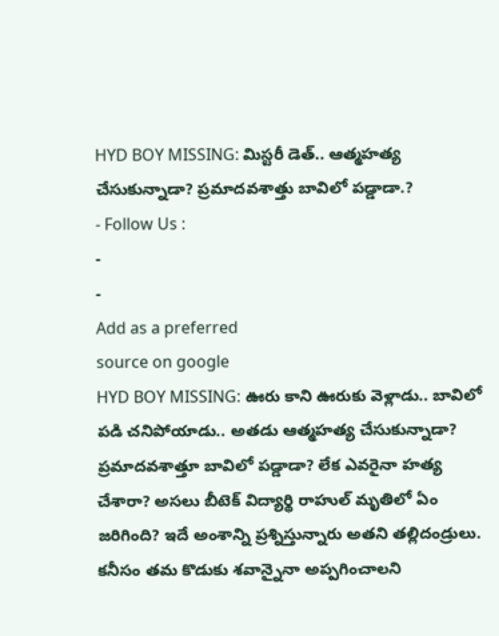HYD BOY MISSING: మిస్టరీ డెత్.. ఆత్మహత్య చేసుకున్నాడా? ప్రమాదవశాత్తు బావిలో పడ్డాడా.?
- Follow Us :
-
-
Add as a preferred
source on google
HYD BOY MISSING: ఊరు కాని ఊరుకు వెళ్లాడు.. బావిలో పడి చనిపోయాడు.. అతడు ఆత్మహత్య చేసుకున్నాడా? ప్రమాదవశాత్తూ బావిలో పడ్డాడా? లేక ఎవరైనా హత్య చేశారా? అసలు బీటెక్ విద్యార్థి రాహుల్ మృతిలో ఏం జరిగింది? ఇదే అంశాన్ని ప్రశ్నిస్తున్నారు అతని తల్లిదండ్రులు. కనీసం తమ కొడుకు శవాన్నైనా అప్పగించాలని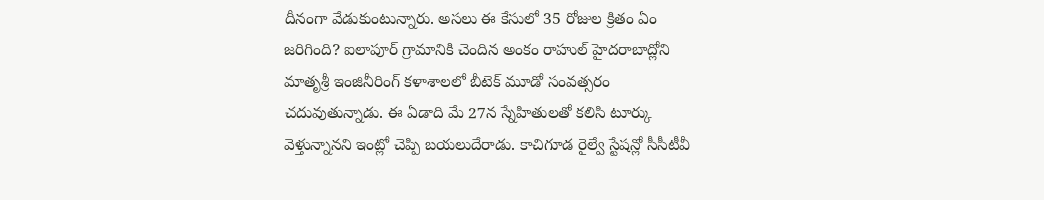దీనంగా వేడుకుంటున్నారు. అసలు ఈ కేసులో 35 రోజుల క్రితం ఏం జరిగింది? ఐలాపూర్ గ్రామానికి చెందిన అంకం రాహుల్ హైదరాబాద్లోని మాతృశ్రీ ఇంజినీరింగ్ కళాశాలలో బీటెక్ మూడో సంవత్సరం చదువుతున్నాడు. ఈ ఏడాది మే 27న స్నేహితులతో కలిసి టూర్కు వెళ్తున్నానని ఇంట్లో చెప్పి బయలుదేరాడు. కాచిగూడ రైల్వే స్టేషన్లో సీసీటీవీ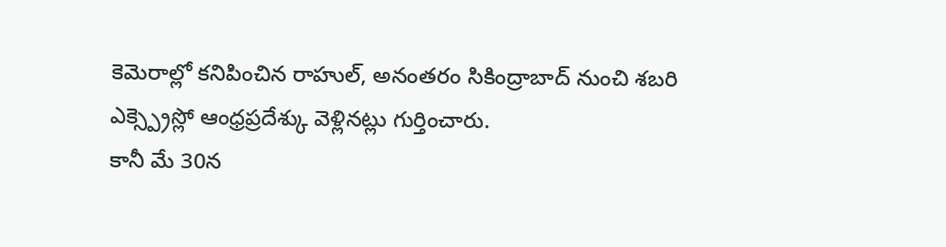కెమెరాల్లో కనిపించిన రాహుల్, అనంతరం సికింద్రాబాద్ నుంచి శబరి ఎక్స్ప్రెస్లో ఆంధ్రప్రదేశ్కు వెళ్లినట్లు గుర్తించారు.
కానీ మే 30న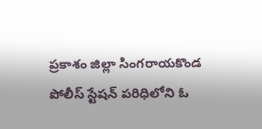ప్రకాశం జిల్లా సింగరాయకొండ పోలీస్ స్టేషన్ పరిధిలోని ఓ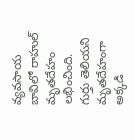వ్యవసాయ బావిలో రాహుల్ మృతదేహం లభించింది. గుర్తు తెలియని మృతదేహంగా అక్కడి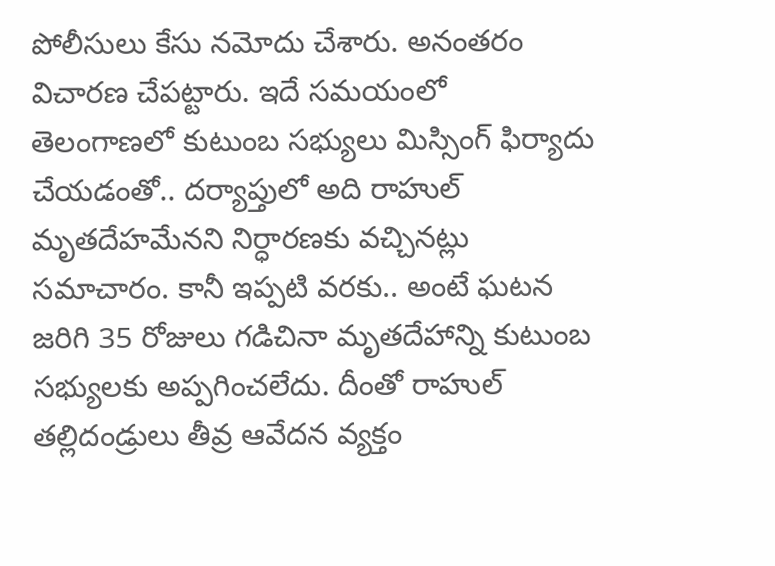పోలీసులు కేసు నమోదు చేశారు. అనంతరం విచారణ చేపట్టారు. ఇదే సమయంలో తెలంగాణలో కుటుంబ సభ్యులు మిస్సింగ్ ఫిర్యాదు చేయడంతో.. దర్యాప్తులో అది రాహుల్ మృతదేహమేనని నిర్ధారణకు వచ్చినట్లు సమాచారం. కానీ ఇప్పటి వరకు.. అంటే ఘటన జరిగి 35 రోజులు గడిచినా మృతదేహాన్ని కుటుంబ సభ్యులకు అప్పగించలేదు. దీంతో రాహుల్ తల్లిదండ్రులు తీవ్ర ఆవేదన వ్యక్తం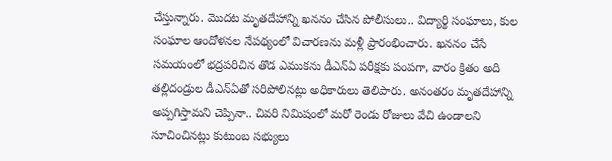చేస్తున్నారు. మొదట మృతదేహాన్ని ఖననం చేసిన పోలీసులు.. విద్యార్థి సంఘాలు, కుల సంఘాల ఆందోళనల నేపథ్యంలో విచారణను మళ్లీ ప్రారంభించారు. ఖననం చేసే సమయంలో భద్రపరిచిన తొడ ఎముకను డీఎన్ఏ పరీక్షకు పంపగా, వారం క్రితం అది తల్లిదండ్రుల డీఎన్ఏతో సరిపోలినట్లు అధికారులు తెలిపారు. అనంతరం మృతదేహాన్ని అప్పగిస్తామని చెప్పినా.. చివరి నిమిషంలో మరో రెండు రోజులు వేచి ఉండాలని సూచించినట్లు కుటుంబ సభ్యులు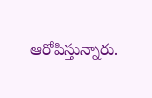ఆరోపిస్తున్నారు.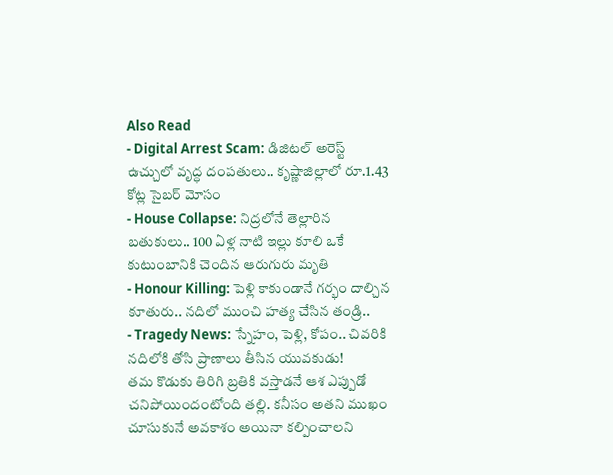Also Read
- Digital Arrest Scam: డిజిటల్ అరెస్ట్ ఉచ్చులో వృద్ధ దంపతులు.. కృష్ణాజిల్లాలో రూ.1.43 కోట్ల సైబర్ మోసం
- House Collapse: నిద్రలోనే తెల్లారిన బతుకులు.. 100 ఏళ్ల నాటి ఇల్లు కూలి ఒకే కుటుంబానికి చెందిన ఆరుగురు మృతి
- Honour Killing: పెళ్లి కాకుండానే గర్భం దాల్చిన కూతురు.. నదిలో ముంచి హత్య చేసిన తండ్రి..
- Tragedy News: స్నేహం, పెళ్లి, కోపం.. చివరికి నదిలోకి తోసి ప్రాణాలు తీసిన యువకుడు!
తమ కొడుకు తిరిగి బ్రతికి వస్తాడనే ఆశ ఎప్పుడో చనిపోయిందంటోంది తల్లి. కనీసం అతని ముఖం చూసుకునే అవకాశం అయినా కల్పించాలని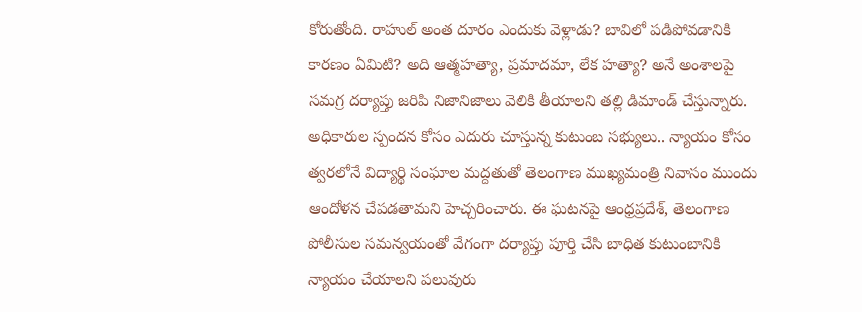కోరుతోంది. రాహుల్ అంత దూరం ఎందుకు వెళ్లాడు? బావిలో పడిపోవడానికి కారణం ఏమిటి? అది ఆత్మహత్యా, ప్రమాదమా, లేక హత్యా? అనే అంశాలపై సమగ్ర దర్యాప్తు జరిపి నిజానిజాలు వెలికి తీయాలని తల్లి డిమాండ్ చేస్తున్నారు. అధికారుల స్పందన కోసం ఎదురు చూస్తున్న కుటుంబ సభ్యులు.. న్యాయం కోసం త్వరలోనే విద్యార్థి సంఘాల మద్దతుతో తెలంగాణ ముఖ్యమంత్రి నివాసం ముందు ఆందోళన చేపడతామని హెచ్చరించారు. ఈ ఘటనపై ఆంధ్రప్రదేశ్, తెలంగాణ పోలీసుల సమన్వయంతో వేగంగా దర్యాప్తు పూర్తి చేసి బాధిత కుటుంబానికి న్యాయం చేయాలని పలువురు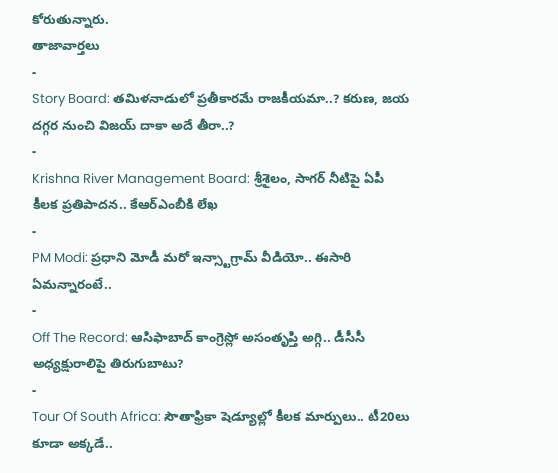కోరుతున్నారు.
తాజావార్తలు
-
Story Board: తమిళనాడులో ప్రతీకారమే రాజకీయమా..? కరుణ, జయ దగ్గర నుంచి విజయ్ దాకా అదే తీరా..?
-
Krishna River Management Board: శ్రీశైలం, సాగర్ నీటిపై ఏపీ కీలక ప్రతిపాదన.. కేఆర్ఎంబీకి లేఖ
-
PM Modi: ప్రధాని మోడీ మరో ఇన్స్టాగ్రామ్ వీడియో.. ఈసారి ఏమన్నారంటే..
-
Off The Record: ఆసిఫాబాద్ కాంగ్రెస్లో అసంతృప్తి అగ్గి.. డీసీసీ అధ్యక్షురాలిపై తిరుగుబాటు?
-
Tour Of South Africa: సౌతాఫ్రికా షెడ్యూల్లో కీలక మార్పులు.. టీ20లు కూడా అక్కడే..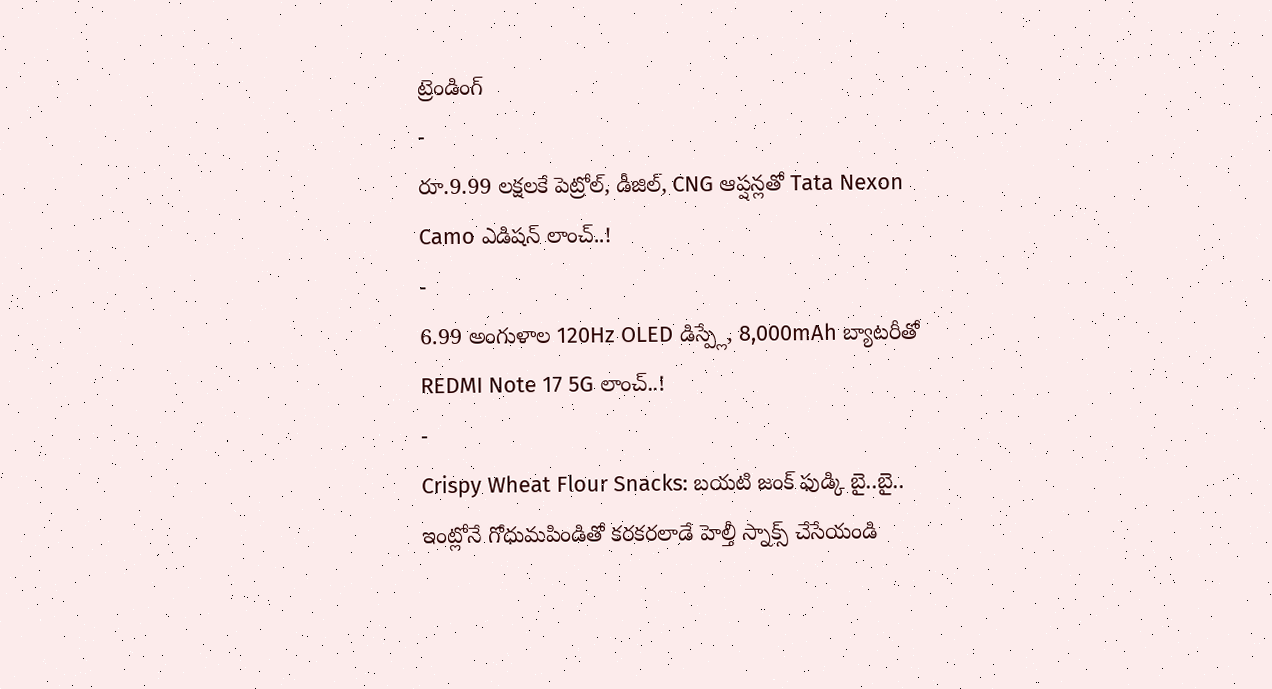ట్రెండింగ్
-
రూ.9.99 లక్షలకే పెట్రోల్, డీజిల్, CNG ఆప్షన్లతో Tata Nexon Camo ఎడిషన్ లాంచ్..!
-
6.99 అంగుళాల 120Hz OLED డిస్ప్లే, 8,000mAh బ్యాటరీతో REDMI Note 17 5G లాంచ్..!
-
Crispy Wheat Flour Snacks: బయటి జంక్ ఫుడ్కి బై..బై.. ఇంట్లోనే గోధుమపిండితో కరకరలాడే హెల్తీ స్నాక్స్ చేసేయండి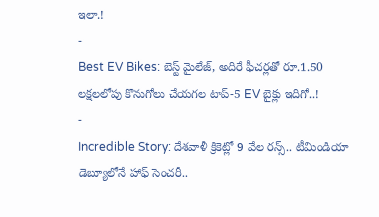ఇలా.!
-
Best EV Bikes: బెస్ట్ మైలేజ్, అదిరే ఫీచర్లతో రూ.1.50 లక్షలలోపు కొనుగోలు చేయగల టాప్-5 EV బైక్లు ఇదిగో..!
-
Incredible Story: దేశవాళీ క్రికెట్లో 9 వేల రన్స్.. టీమిండియా డెబ్యూలోనే హాఫ్ సెంచరీ..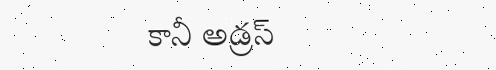కానీ అడ్రస్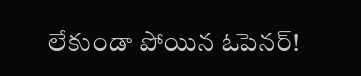లేకుండా పోయిన ఓపెనర్!